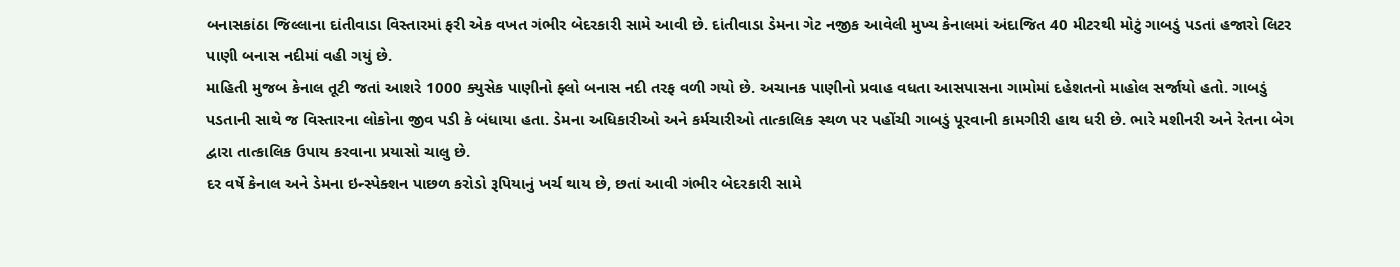બનાસકાંઠા જિલ્લાના દાંતીવાડા વિસ્તારમાં ફરી એક વખત ગંભીર બેદરકારી સામે આવી છે. દાંતીવાડા ડેમના ગેટ નજીક આવેલી મુખ્ય કેનાલમાં અંદાજિત 40 મીટરથી મોટું ગાબડું પડતાં હજારો લિટર પાણી બનાસ નદીમાં વહી ગયું છે.
માહિતી મુજબ કેનાલ તૂટી જતાં આશરે 1000 ક્યુસેક પાણીનો ફ્લો બનાસ નદી તરફ વળી ગયો છે. અચાનક પાણીનો પ્રવાહ વધતા આસપાસના ગામોમાં દહેશતનો માહોલ સર્જાયો હતો. ગાબડું પડતાની સાથે જ વિસ્તારના લોકોના જીવ પડી કે બંધાયા હતા. ડેમના અધિકારીઓ અને કર્મચારીઓ તાત્કાલિક સ્થળ પર પહોંચી ગાબડું પૂરવાની કામગીરી હાથ ધરી છે. ભારે મશીનરી અને રેતના બેગ દ્વારા તાત્કાલિક ઉપાય કરવાના પ્રયાસો ચાલુ છે.
દર વર્ષે કેનાલ અને ડેમના ઇન્સ્પેક્શન પાછળ કરોડો રૂપિયાનું ખર્ચ થાય છે, છતાં આવી ગંભીર બેદરકારી સામે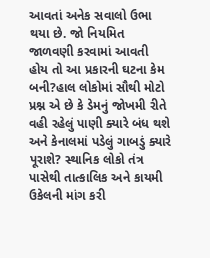આવતાં અનેક સવાલો ઉભા થયા છે. જો નિયમિત જાળવણી કરવામાં આવતી હોય તો આ પ્રકારની ઘટના કેમ બની?હાલ લોકોમાં સૌથી મોટો પ્રશ્ન એ છે કે ડેમનું જોખમી રીતે વહી રહેલું પાણી ક્યારે બંધ થશે અને કેનાલમાં પડેલું ગાબડું ક્યારે પૂરાશે? સ્થાનિક લોકો તંત્ર પાસેથી તાત્કાલિક અને કાયમી ઉકેલની માંગ કરી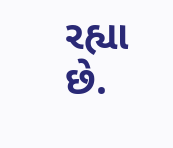રહ્યા છે.